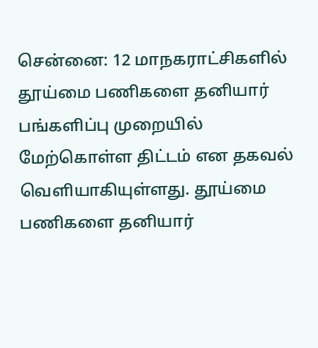சென்னை: 12 மாநகராட்சிகளில் தூய்மை பணிகளை தனியார் பங்களிப்பு முறையில் மேற்கொள்ள திட்டம் என தகவல் வெளியாகியுள்ளது. தூய்மை பணிகளை தனியார்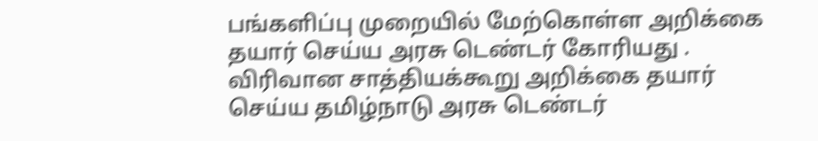பங்களிப்பு முறையில் மேற்கொள்ள அறிக்கை தயார் செய்ய அரசு டெண்டர் கோரியது . விரிவான சாத்தியக்கூறு அறிக்கை தயார் செய்ய தமிழ்நாடு அரசு டெண்டர்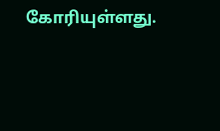கோரியுள்ளது.